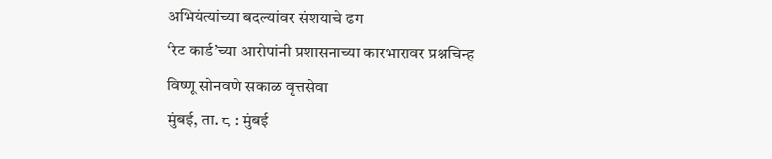अभियंत्यांच्या बदल्यांवर संशयाचे ढग
‘रेट कार्ड’च्या आरोपांनी प्रशासनाच्या कारभारावर प्रश्नचिन्ह
विष्णू सोनवणे सकाळ वृत्तसेवा
मुंबई, ता. ८ : मुंबई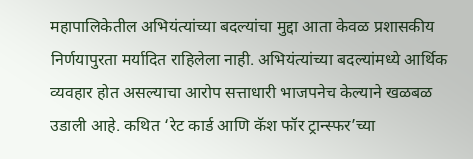महापालिकेतील अभियंत्यांच्या बदल्यांचा मुद्दा आता केवळ प्रशासकीय निर्णयापुरता मर्यादित राहिलेला नाही. अभियंत्यांच्या बदल्यांमध्ये आर्थिक व्यवहार होत असल्याचा आरोप सत्ताधारी भाजपनेच केल्याने खळबळ उडाली आहे. कथित ‘रेट कार्ड आणि कॅश फॉर ट्रान्स्फर’च्या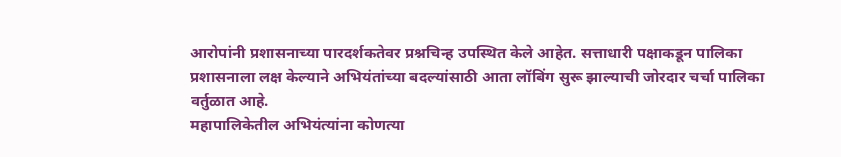आरोपांनी प्रशासनाच्या पारदर्शकतेवर प्रश्नचिन्ह उपस्थित केले आहेत. सत्ताधारी पक्षाकडून पालिका प्रशासनाला लक्ष केल्याने अभियंतांच्या बदल्यांसाठी आता लॉबिंग सुरू झाल्याची जोरदार चर्चा पालिका वर्तुळात आहे.
महापालिकेतील अभियंत्यांना कोणत्या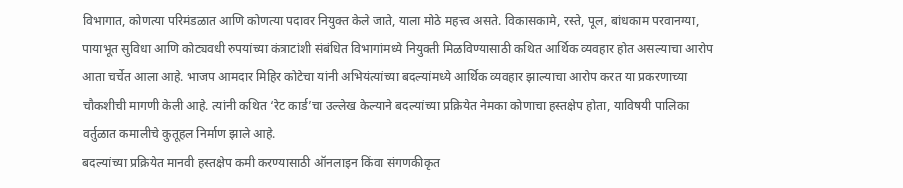विभागात, कोणत्या परिमंडळात आणि कोणत्या पदावर नियुक्त केले जाते, याला मोठे महत्त्व असते. विकासकामे, रस्ते, पूल, बांधकाम परवानग्या, पायाभूत सुविधा आणि कोट्यवधी रुपयांच्या कंत्राटांशी संबंधित विभागांमध्ये नियुक्ती मिळविण्यासाठी कथित आर्थिक व्यवहार होत असल्याचा आरोप आता चर्चेत आला आहे. भाजप आमदार मिहिर कोटेचा यांनी अभियंत्यांच्या बदल्यांमध्ये आर्थिक व्यवहार झाल्याचा आरोप करत या प्रकरणाच्या चौकशीची मागणी केली आहे. त्यांनी कथित ‘रेट कार्ड’चा उल्लेख केल्याने बदल्यांच्या प्रक्रियेत नेमका कोणाचा हस्तक्षेप होता, याविषयी पालिका वर्तुळात कमालीचे कुतूहल निर्माण झाले आहे.
बदल्यांच्या प्रक्रियेत मानवी हस्तक्षेप कमी करण्यासाठी ऑनलाइन किंवा संगणकीकृत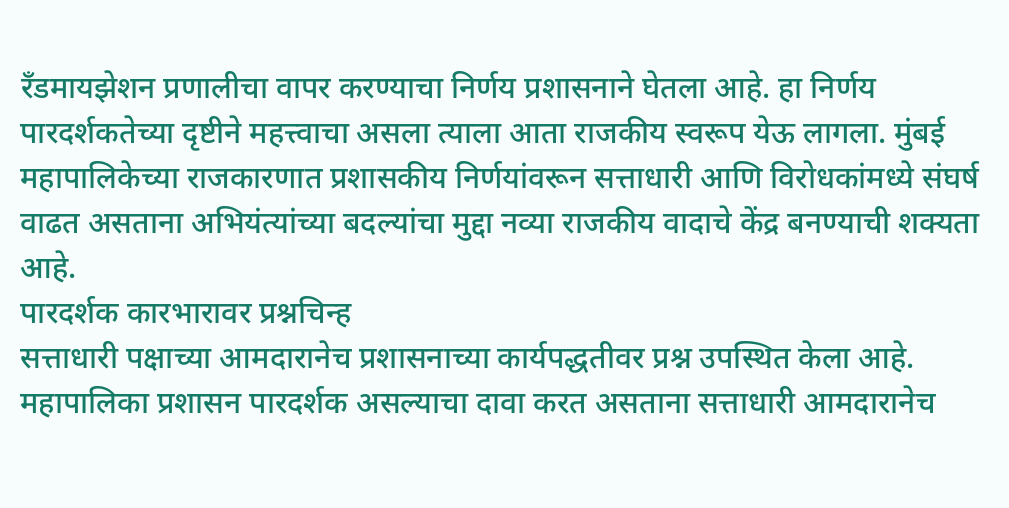रँडमायझेशन प्रणालीचा वापर करण्याचा निर्णय प्रशासनाने घेतला आहे. हा निर्णय पारदर्शकतेच्या दृष्टीने महत्त्वाचा असला त्याला आता राजकीय स्वरूप येऊ लागला. मुंबई महापालिकेच्या राजकारणात प्रशासकीय निर्णयांवरून सत्ताधारी आणि विरोधकांमध्ये संघर्ष वाढत असताना अभियंत्यांच्या बदल्यांचा मुद्दा नव्या राजकीय वादाचे केंद्र बनण्याची शक्यता आहे.
पारदर्शक कारभारावर प्रश्नचिन्ह
सत्ताधारी पक्षाच्या आमदारानेच प्रशासनाच्या कार्यपद्धतीवर प्रश्न उपस्थित केला आहे. महापालिका प्रशासन पारदर्शक असल्याचा दावा करत असताना सत्ताधारी आमदारानेच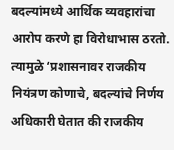बदल्यांमध्ये आर्थिक व्यवहारांचा आरोप करणे हा विरोधाभास ठरतो. त्यामुळे ‘प्रशासनावर राजकीय नियंत्रण कोणाचे, बदल्यांचे निर्णय अधिकारी घेतात की राजकीय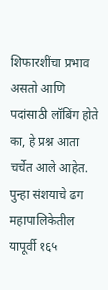शिफारशींचा प्रभाव असतो आणि पदांसाठी लॉबिंग होते का, हे प्रश्न आता चर्चेत आले आहेत.
पुन्हा संशयाचे ढग
महापालिकेतील यापूर्वी १६५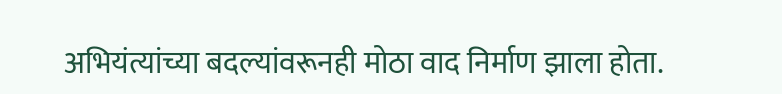अभियंत्यांच्या बदल्यांवरूनही मोठा वाद निर्माण झाला होता.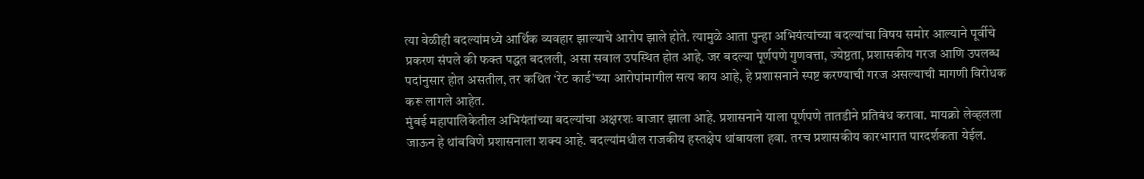त्या वेळीही बदल्यांमध्ये आर्थिक व्यवहार झाल्याचे आरोप झाले होते. त्यामुळे आता पुन्हा अभियंत्यांच्या बदल्यांचा विषय समोर आल्याने पूर्वीचे प्रकरण संपले की फक्त पद्धत बदलली, असा सवाल उपस्थित होत आहे. जर बदल्या पूर्णपणे गुणवत्ता, ज्येष्ठता, प्रशासकीय गरज आणि उपलब्ध पदांनुसार होत असतील, तर कथित ‘रेट कार्ड’च्या आरोपांमागील सत्य काय आहे, हे प्रशासनाने स्पष्ट करण्याची गरज असल्याची मागणी विरोधक करू लागले आहेत.
मुंबई महापालिकेतील अभियंतांच्या बदल्यांचा अक्षरशः बाजार झाला आहे. प्रशासनाने याला पूर्णपणे तातडीने प्रतिबंध करावा. मायक्रो लेव्हलला जाऊन हे थांबविणे प्रशासनाला शक्य आहे. बदल्यांमधील राजकीय हस्तक्षेप थांबायला हवा. तरच प्रशासकीय कारभारात पारदर्शकता येईल.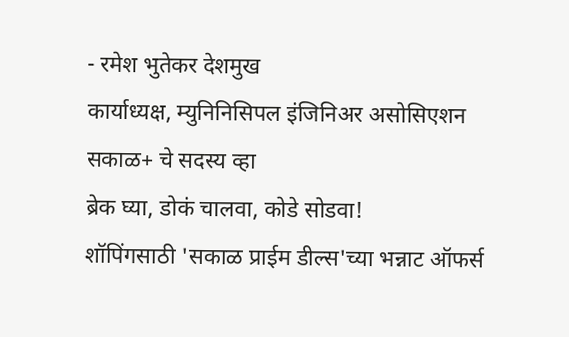- रमेश भुतेकर देशमुख
कार्याध्यक्ष, म्युनिनिसिपल इंजिनिअर असोसिएशन
सकाळ+ चे सदस्य व्हा
ब्रेक घ्या, डोकं चालवा, कोडे सोडवा!
शॉपिंगसाठी 'सकाळ प्राईम डील्स'च्या भन्नाट ऑफर्स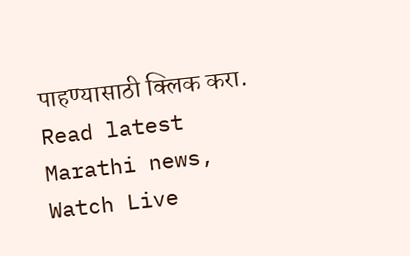पाहण्यासाठी क्लिक करा.
Read latest Marathi news, Watch Live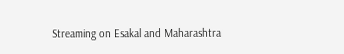Streaming on Esakal and Maharashtra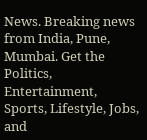News. Breaking news from India, Pune, Mumbai. Get the Politics, Entertainment, Sports, Lifestyle, Jobs, and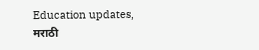Education updates, मराठी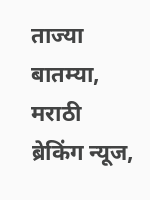ताज्या बातम्या, मराठी ब्रेकिंग न्यूज,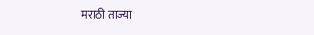मराठी ताज्या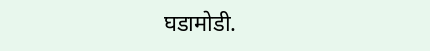घडामोडी.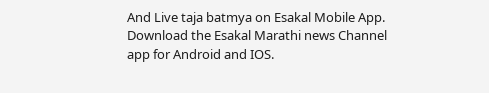And Live taja batmya on Esakal Mobile App. Download the Esakal Marathi news Channel app for Android and IOS.